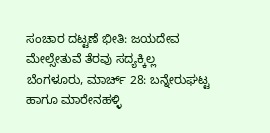ಸಂಚಾರ ದಟ್ಟಣೆ ಭೀತಿ: ಜಯದೇವ ಮೇಲ್ಸೇತುವೆ ತೆರವು ಸದ್ಯಕ್ಕಿಲ್ಲ
ಬೆಂಗಳೂರು, ಮಾರ್ಚ್ 28: ಬನ್ನೇರುಘಟ್ಟ ಹಾಗೂ ಮಾರೇನಹಳ್ಳಿ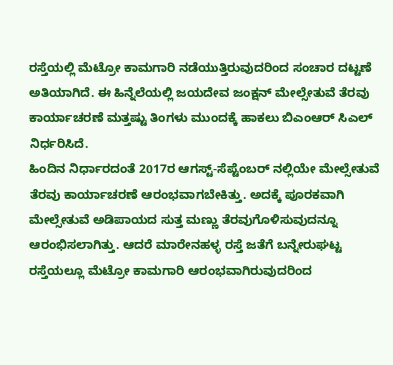ರಸ್ತೆಯಲ್ಲಿ ಮೆಟ್ರೋ ಕಾಮಗಾರಿ ನಡೆಯುತ್ತಿರುವುದರಿಂದ ಸಂಚಾರ ದಟ್ಟಣೆ ಅತಿಯಾಗಿದೆ. ಈ ಹಿನ್ನೆಲೆಯಲ್ಲಿ ಜಯದೇವ ಜಂಕ್ಷನ್ ಮೇಲ್ಸೇತುವೆ ತೆರವು ಕಾರ್ಯಾಚರಣೆ ಮತ್ತಷ್ಟು ತಿಂಗಳು ಮುಂದಕ್ಕೆ ಹಾಕಲು ಬಿಎಂಆರ್ ಸಿಎಲ್ ನಿರ್ಧರಿಸಿದೆ.
ಹಿಂದಿನ ನಿರ್ಧಾರದಂತೆ 2017ರ ಆಗಸ್ಟ್-ಸೆಪ್ಟೆಂಬರ್ ನಲ್ಲಿಯೇ ಮೇಲ್ಸೇತುವೆ ತೆರವು ಕಾರ್ಯಾಚರಣೆ ಆರಂಭವಾಗಬೇಕಿತ್ತು. ಅದಕ್ಕೆ ಪೂರಕವಾಗಿ ಮೇಲ್ಸೇತುವೆ ಅಡಿಪಾಯದ ಸುತ್ತ ಮಣ್ಣು ತೆರವುಗೊಳಿಸುವುದನ್ನೂ ಆರಂಭಿಸಲಾಗಿತ್ತು. ಆದರೆ ಮಾರೇನಹಳ್ಳ ರಸ್ತೆ ಜತೆಗೆ ಬನ್ನೇರುಘಟ್ಟ ರಸ್ತೆಯಲ್ಲೂ ಮೆಟ್ರೋ ಕಾಮಗಾರಿ ಆರಂಭವಾಗಿರುವುದರಿಂದ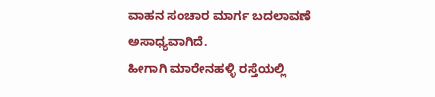ವಾಹನ ಸಂಚಾರ ಮಾರ್ಗ ಬದಲಾವಣೆ ಅಸಾಧ್ಯವಾಗಿದೆ.
ಹೀಗಾಗಿ ಮಾರೇನಹಳ್ಳಿ ರಸ್ತೆಯಲ್ಲಿ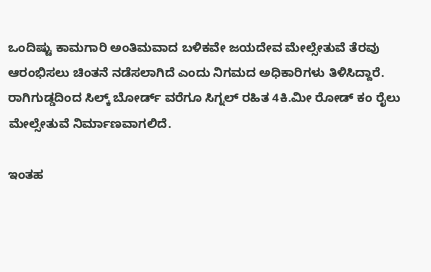ಒಂದಿಷ್ಟು ಕಾಮಗಾರಿ ಅಂತಿಮವಾದ ಬಳಿಕವೇ ಜಯದೇವ ಮೇಲ್ಸೇತುವೆ ತೆರವು ಆರಂಭಿಸಲು ಚಿಂತನೆ ನಡೆಸಲಾಗಿದೆ ಎಂದು ನಿಗಮದ ಅಧಿಕಾರಿಗಳು ತಿಳಿಸಿದ್ದಾರೆ. ರಾಗಿಗುಡ್ಡದಿಂದ ಸಿಲ್ಕ್ ಬೋರ್ಡ್ ವರೆಗೂ ಸಿಗ್ನಲ್ ರಹಿತ 4ಕಿ.ಮೀ ರೋಡ್ ಕಂ ರೈಲು ಮೇಲ್ಸೇತುವೆ ನಿರ್ಮಾಣವಾಗಲಿದೆ.

ಇಂತಹ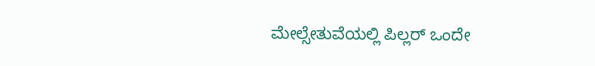ಮೇಲ್ಸೇತುವೆಯಲ್ಲಿ ಪಿಲ್ಲರ್ ಒಂದೇ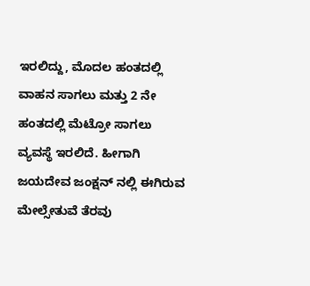ಇರಲಿದ್ದು, ಮೊದಲ ಹಂತದಲ್ಲಿ ವಾಹನ ಸಾಗಲು ಮತ್ತು 2 ನೇ ಹಂತದಲ್ಲಿ ಮೆಟ್ರೋ ಸಾಗಲು ವ್ಯವಸ್ಥೆ ಇರಲಿದೆ. ಹೀಗಾಗಿ ಜಯದೇವ ಜಂಕ್ಷನ್ ನಲ್ಲಿ ಈಗಿರುವ ಮೇಲ್ಸೇತುವೆ ತೆರವು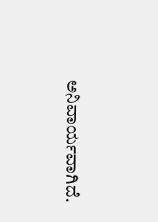ಅನಿವಾರ್ಯವಾಗಿದೆ.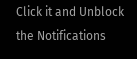Click it and Unblock the Notifications